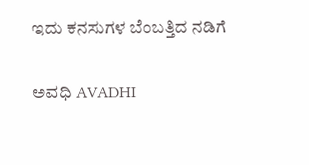ಇದು ಕನಸುಗಳ ಬೆಂಬತ್ತಿದ ನಡಿಗೆ‍

ಅವಧಿ AVADHI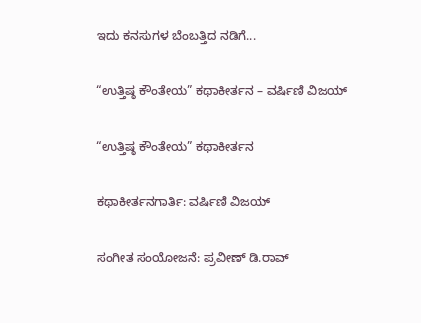ಇದು ಕನಸುಗಳ ಬೆಂಬತ್ತಿದ ನಡಿಗೆ...

“ಉತ್ತಿಷ್ಠ ಕೌಂತೇಯ” ಕಥಾಕೀರ್ತನ – ವರ್ಷಿಣಿ ವಿಜಯ್

“ಉತ್ತಿಷ್ಠ ಕೌಂತೇಯ” ಕಥಾಕೀರ್ತನ

ಕಥಾಕೀರ್ತನಗಾರ್ತಿ: ವರ್ಷಿಣಿ ವಿಜಯ್

ಸಂಗೀತ ಸಂಯೋಜನೆ: ಪ್ರವೀಣ್ ಡಿ.ರಾವ್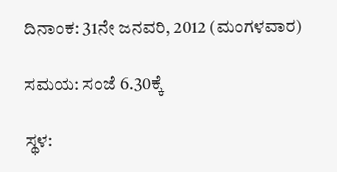ದಿನಾಂಕ: 31ನೇ ಜನವರಿ, 2012 (ಮಂಗಳವಾರ)

ಸಮಯ: ಸಂಜೆ 6.30ಕ್ಕೆ

ಸ್ಥಳ: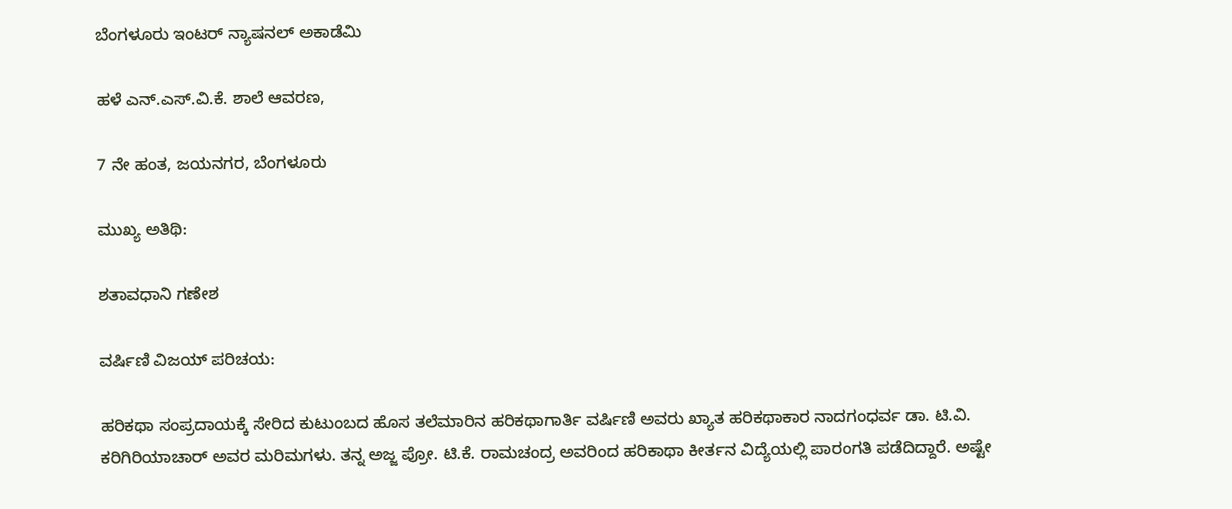ಬೆಂಗಳೂರು ಇಂಟರ್ ನ್ಯಾಷನಲ್ ಅಕಾಡೆಮಿ

ಹಳೆ ಎನ್.ಎಸ್.ವಿ.ಕೆ. ಶಾಲೆ ಆವರಣ,

7 ನೇ ಹಂತ, ಜಯನಗರ, ಬೆಂಗಳೂರು

ಮುಖ್ಯ ಅತಿಥಿ:

ಶತಾವಧಾನಿ ಗಣೇಶ

ವರ್ಷಿಣಿ ವಿಜಯ್ ಪರಿಚಯ:

ಹರಿಕಥಾ ಸಂಪ್ರದಾಯಕ್ಕೆ ಸೇರಿದ ಕುಟುಂಬದ ಹೊಸ ತಲೆಮಾರಿನ ಹರಿಕಥಾಗಾರ್ತಿ ವರ್ಷಿಣಿ ಅವರು ಖ್ಯಾತ ಹರಿಕಥಾಕಾರ ನಾದಗಂಧರ್ವ ಡಾ. ಟಿ.ವಿ. ಕರಿಗಿರಿಯಾಚಾರ್ ಅವರ ಮರಿಮಗಳು. ತನ್ನ ಅಜ್ಜ ಪ್ರೋ. ಟಿ.ಕೆ. ರಾಮಚಂದ್ರ ಅವರಿಂದ ಹರಿಕಾಥಾ ಕೀರ್ತನ ವಿದ್ಯೆಯಲ್ಲಿ ಪಾರಂಗತಿ ಪಡೆದಿದ್ದಾರೆ. ಅಷ್ಟೇ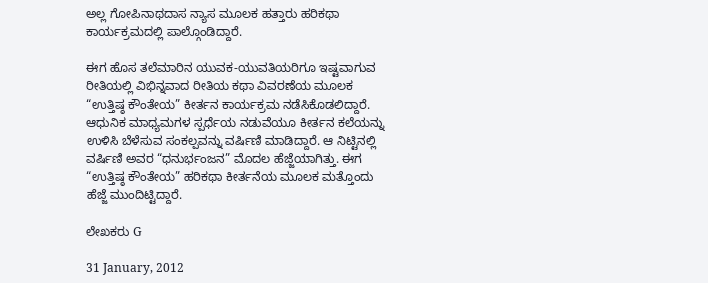ಅಲ್ಲ ಗೋಪಿನಾಥದಾಸ ನ್ಯಾಸ ಮೂಲಕ ಹತ್ತಾರು ಹರಿಕಥಾ ಕಾರ್ಯಕ್ರಮದಲ್ಲಿ ಪಾಲ್ಗೊಂಡಿದ್ದಾರೆ.

ಈಗ ಹೊಸ ತಲೆಮಾರಿನ ಯುವಕ-ಯುವತಿಯರಿಗೂ ಇಷ್ಟವಾಗುವ ರೀತಿಯಲ್ಲಿ ವಿಭಿನ್ನವಾದ ರೀತಿಯ ಕಥಾ ವಿವರಣೆಯ ಮೂಲಕ “ಉತ್ತಿಷ್ಠ ಕೌಂತೇಯ” ಕೀರ್ತನ ಕಾರ್ಯಕ್ರಮ ನಡೆಸಿಕೊಡಲಿದ್ದಾರೆ. ಆಧುನಿಕ ಮಾಧ್ಯಮಗಳ ಸ್ಪರ್ಧೆಯ ನಡುವೆಯೂ ಕೀರ್ತನ ಕಲೆಯನ್ನು ಉಳಿಸಿ ಬೆಳೆಸುವ ಸಂಕಲ್ಪವನ್ನು ವರ್ಷಿಣಿ ಮಾಡಿದ್ದಾರೆ. ಆ ನಿಟ್ಟಿನಲ್ಲಿ ವರ್ಷಿಣಿ ಅವರ “ಧನುರ್ಭಂಜನ” ಮೊದಲ ಹೆಜ್ಜೆಯಾಗಿತ್ತು. ಈಗ “ಉತ್ತಿಷ್ಠ ಕೌಂತೇಯ” ಹರಿಕಥಾ ಕೀರ್ತನೆಯ ಮೂಲಕ ಮತ್ತೊಂದು ಹೆಜ್ಜೆ ಮುಂದಿಟ್ಟಿದ್ದಾರೆ.

ಲೇಖಕರು G

31 January, 2012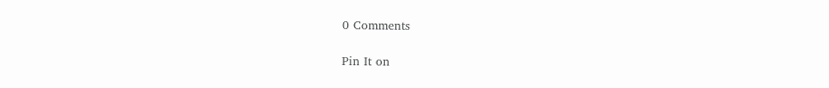0 Comments

Pin It on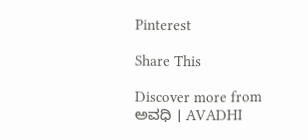Pinterest

Share This

Discover more from ಅವಧಿ । AVADHI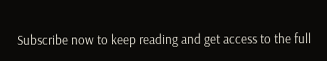Subscribe now to keep reading and get access to the full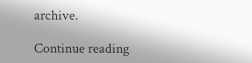archive.

Continue reading